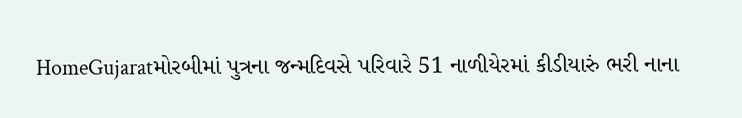HomeGujaratમોરબીમાં પુત્રના જન્મદિવસે પરિવારે 51 નાળીયેરમાં કીડીયારું ભરી નાના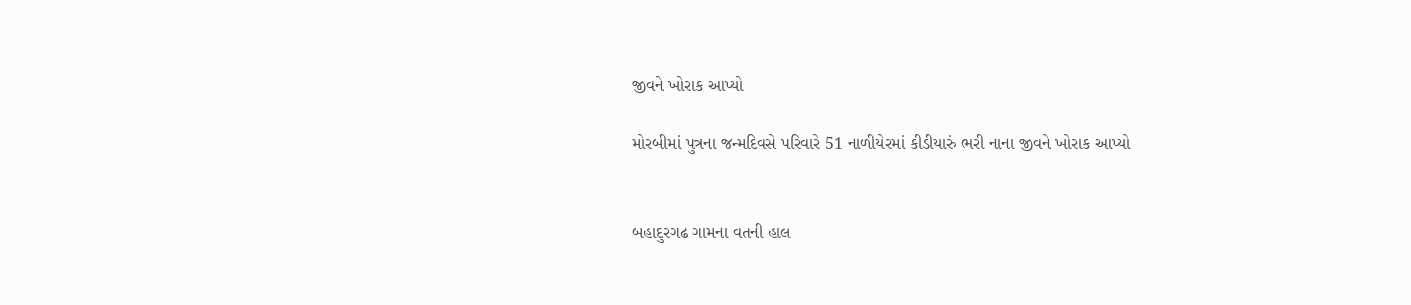જીવને ખોરાક આપ્યો

મોરબીમાં પુત્રના જન્મદિવસે પરિવારે 51 નાળીયેરમાં કીડીયારું ભરી નાના જીવને ખોરાક આપ્યો


બહાદુરગઢ ગામના વતની હાલ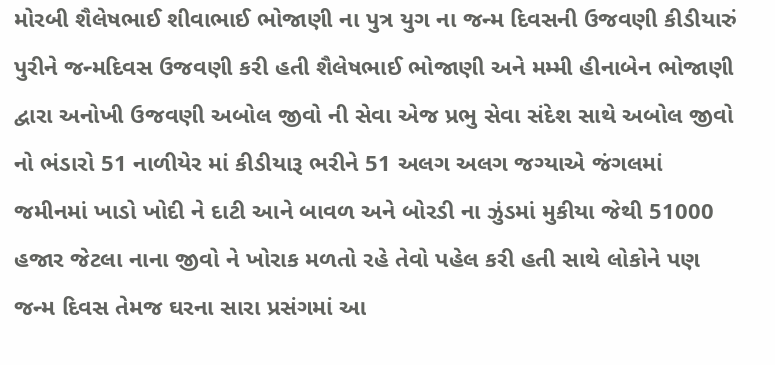મોરબી શૈલેષભાઈ શીવાભાઈ ભોજાણી ના પુત્ર યુગ ના જન્મ દિવસની ઉજવણી કીડીયારું પુરીને જન્મદિવસ ઉજવણી કરી હતી શૈલેષભાઈ ભોજાણી અને મમ્મી હીનાબેન ભોજાણી દ્વારા અનોખી ઉજવણી અબોલ જીવો ની સેવા એજ પ્રભુ સેવા સંદેશ સાથે અબોલ જીવો નો ભંડારો 51 નાળીયેર માં કીડીયારૂ ભરીને 51 અલગ અલગ જગ્યાએ જંગલમાં જમીનમાં ખાડો ખોદી ને દાટી આને બાવળ અને બોરડી ના ઝુંડમાં મુકીયા જેથી 51000 હજાર જેટલા નાના જીવો ને ખોરાક મળતો રહે તેવો પહેલ કરી હતી સાથે લોકોને પણ જન્મ દિવસ તેમજ ઘરના સારા પ્રસંગમાં આ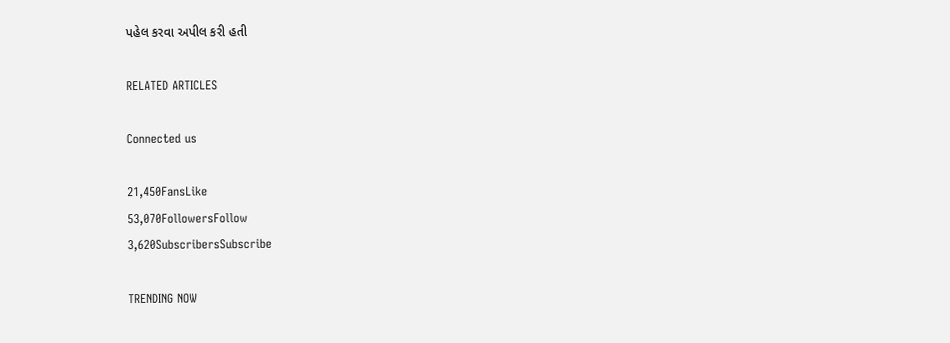પહેલ કરવા અપીલ કરી હતી

RELATED ARTICLES

Connected us

21,450FansLike
53,070FollowersFollow
3,620SubscribersSubscribe

TRENDING NOW